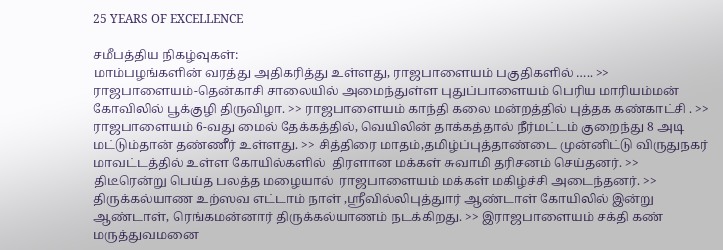25 YEARS OF EXCELLENCE

சமீபத்திய நிகழ்வுகள்:
மாம்பழங்களின் வரத்து அதிகரித்து உள்ளது, ராஜபாளையம் பகுதிகளில் ….. >> ராஜபாளையம்-தென்காசி சாலையில் அமைந்துள்ள புதுப்பாளையம் பெரிய மாரியம்மன் கோவிலில் பூக்குழி திருவிழா. >> ராஜபாளையம் காந்தி கலை மன்றத்தில் புத்தக கண்காட்சி . >> ராஜபாளையம் 6-வது மைல் தேக்கத்தில், வெயிலின் தாக்கத்தால் நீர்மட்டம் குறைந்து 8 அடி மட்டும்தான் தண்ணீர் உள்ளது. >> சித்திரை மாதம்,தமிழ்ப்புத்தாண்டை முன்னிட்டு விருதுநகர் மாவட்டத்தில் உள்ள கோயில்களில்  திரளான மக்கள் சுவாமி தரிசனம் செய்தனர். >> திடீரென்று பெய்த பலத்த மழையால்  ராஜபாளையம் மக்கள் மகிழ்ச்சி அடைந்தனர். >> திருக்கல்யாண உற்ஸவ எட்டாம் நாள் ,ஸ்ரீவில்லிபுத்துார் ஆண்டாள் கோயிலில் இன்று ஆண்டாள், ரெங்கமன்னார் திருக்கல்யாணம் நடக்கிறது. >> இராஜபாளையம் சக்தி கண் மருத்துவமனை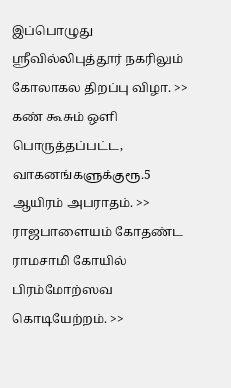இப்பொழுது ஸ்ரீவில்லிபுத்தூர் நகரிலும் கோலாகல திறப்பு விழா. >> கண் கூசும் ஒளி பொருத்தப்பட்ட, வாகனங்களுக்குரூ.5 ஆயிரம் அபராதம். >> ராஜபாளையம் கோதண்ட ராமசாமி கோயில்  பிரம்மோற்ஸவ கொடியேற்றம். >>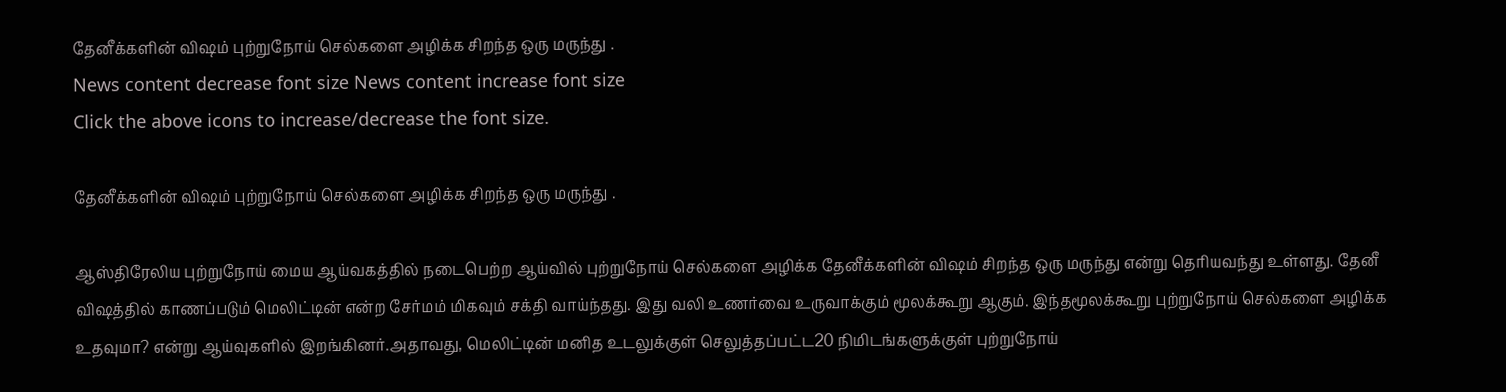தேனீக்களின் விஷம் புற்றுநோய் செல்களை அழிக்க சிறந்த ஒரு மருந்து .
News content decrease font size News content increase font size
Click the above icons to increase/decrease the font size.

தேனீக்களின் விஷம் புற்றுநோய் செல்களை அழிக்க சிறந்த ஒரு மருந்து .

ஆஸ்திரேலிய புற்றுநோய் மைய ஆய்வகத்தில் நடைபெற்ற ஆய்வில் புற்றுநோய் செல்களை அழிக்க தேனீக்களின் விஷம் சிறந்த ஒரு மருந்து என்று தெரியவந்து உள்ளது. தேனீ விஷத்தில் காணப்படும் மெலிட்டின் என்ற சேர்மம் மிகவும் சக்தி வாய்ந்தது. இது வலி உணர்வை உருவாக்கும் மூலக்கூறு ஆகும். இந்தமூலக்கூறு புற்றுநோய் செல்களை அழிக்க உதவுமா? என்று ஆய்வுகளில் இறங்கினர்.அதாவது, மெலிட்டின் மனித உடலுக்குள் செலுத்தப்பட்ட20 நிமிடங்களுக்குள் புற்றுநோய்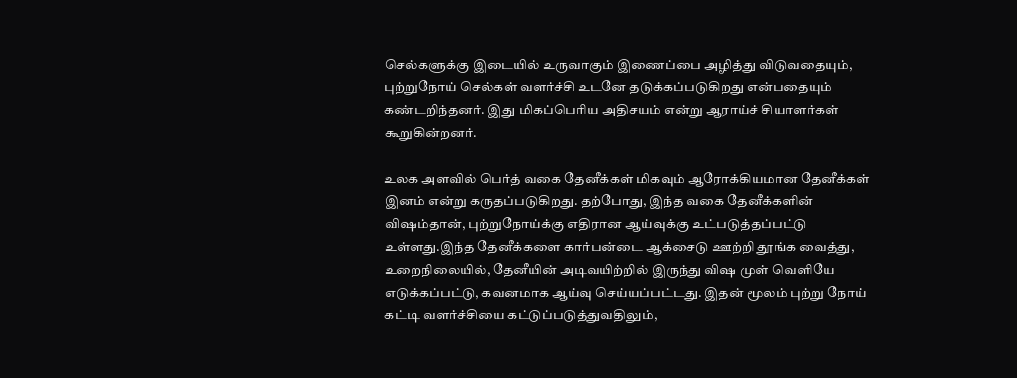செல்களுக்கு இடையில் உருவாகும் இணைப்பை அழித்து விடுவதையும், புற்றுநோய் செல்கள் வளர்ச்சி உடனே தடுக்கப்படுகிறது என்பதையும் கண்டறிந்தனர். இது மிகப்பெரிய அதிசயம் என்று ஆராய்ச் சியாளர்கள் கூறுகின்றனர்.

உலக அளவில் பெர்த் வகை தேனீக்கள் மிகவும் ஆரோக்கியமான தேனீக்கள் இனம் என்று கருதப்படுகிறது. தற்போது, இந்த வகை தேனீக்களின் விஷம்தான், புற்றுநோய்க்கு எதிரான ஆய்வுக்கு உட்படுத்தப்பட்டு உள்ளது.இந்த தேனீக்களை கார்பன்டை ஆக்சைடு ஊற்றி தூங்க வைத்து, உறைநிலையில், தேனீயின் அடிவயிற்றில் இருந்து விஷ முள் வெளியே எடுக்கப்பட்டு, கவனமாக ஆய்வு செய்யப்பட்டது. இதன் மூலம் புற்று நோய் கட்டி வளர்ச்சியை கட்டுப்படுத்துவதிலும்,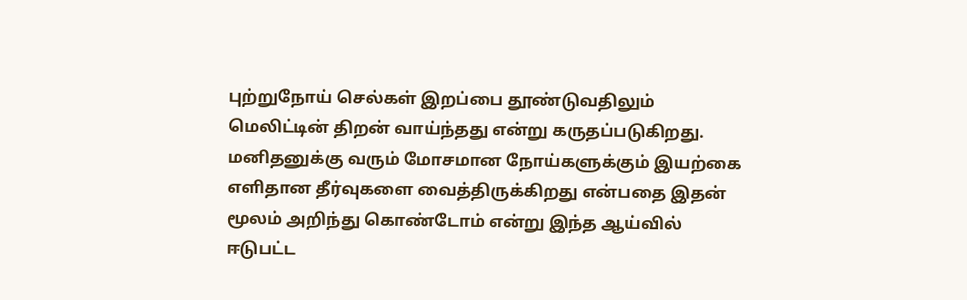புற்றுநோய் செல்கள் இறப்பை தூண்டுவதிலும் மெலிட்டின் திறன் வாய்ந்தது என்று கருதப்படுகிறது. மனிதனுக்கு வரும் மோசமான நோய்களுக்கும் இயற்கை எளிதான தீர்வுகளை வைத்திருக்கிறது என்பதை இதன் மூலம் அறிந்து கொண்டோம் என்று இந்த ஆய்வில் ஈடுபட்ட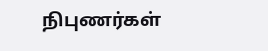நிபுணர்கள்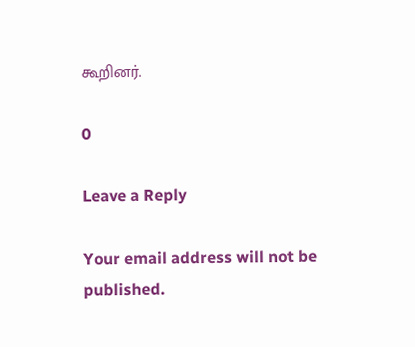கூறினர்.

0

Leave a Reply

Your email address will not be published.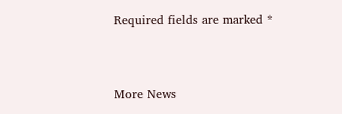Required fields are marked *


More News